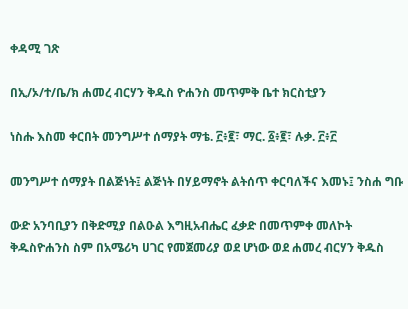ቀዳሚ ገጽ

በኢ/ኦ/ተ/ቤ/ክ ሐመረ ብርሃን ቅዱስ ዮሐንስ መጥምቅ ቤተ ክርስቲያን

ነስሑ እስመ ቀርበት መንግሥተ ሰማያት ማቴ. ፫፥፪፣ ማር. ፩፥፪፣ ሉቃ. ፫፥፫

መንግሥተ ሰማያት በልጅነት፤ ልጅነት በሃይማኖት ልትሰጥ ቀርባለችና እመኑ፤ ንስሐ ግቡ

ውድ አንባቢያን በቅድሚያ በልዑል እግዚአብሔር ፈቃድ በመጥምቀ መለኮት ቅዱስዮሐንስ ስም በአሜሪካ ሀገር የመጀመሪያ ወደ ሆነው ወደ ሐመረ ብርሃን ቅዱስ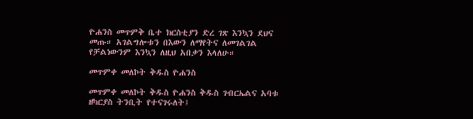ዮሐንስ መጥምቅ ቤተ ክርስቲያን ድረ ገጽ እንኳን ደህና መጡ። አገልግሎቱን በእውን ለማየትና ለመገልገል የቻልነውንም እንኳን ለዚህ አበቃን እላለሁ።

መጥምቀ መለኮት ቅዱስ ዮሐንስ

መጥምቀ መለኮት ቅዱስ ዮሐንስ ቅዱስ ገብርኤልና አባቱ ዘካርያስ ትንቢት የተናገሩለት፤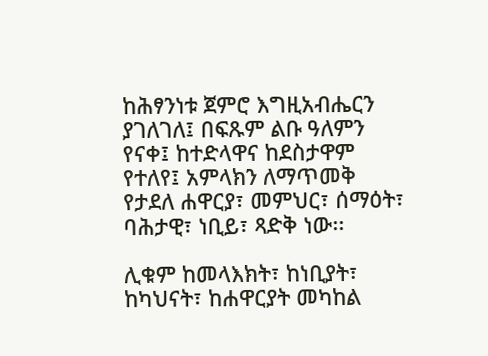ከሕፃንነቱ ጀምሮ እግዚአብሔርን ያገለገለ፤ በፍጹም ልቡ ዓለምን የናቀ፤ ከተድላዋና ከደስታዋም የተለየ፤ አምላክን ለማጥመቅ የታደለ ሐዋርያ፣ መምህር፣ ሰማዕት፣ ባሕታዊ፣ ነቢይ፣ ጻድቅ ነው፡፡

ሊቁም ከመላእክት፣ ከነቢያት፣ ከካህናት፣ ከሐዋርያት መካከል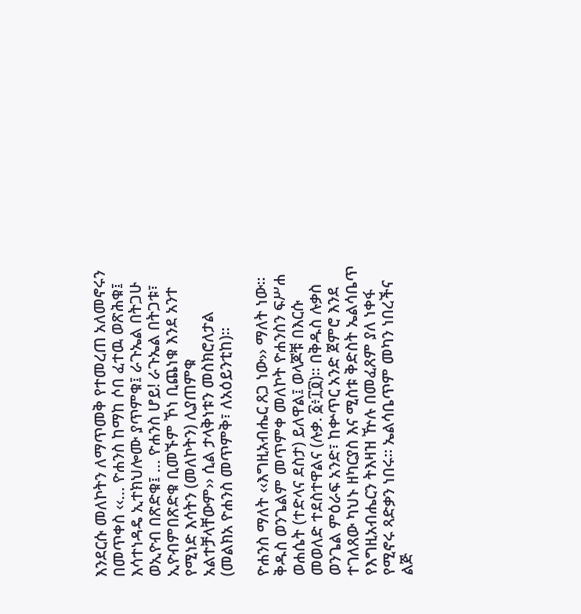እንደርሱ መለኮትን ለማጥመቅ የተመረጠ አለመኖሩን በመጥቀስ ‹‹… ዮሐንስ ከማከ ሶበ ፈተዉ ወጽሕቁ፤ እሳተነዳዴ ኢተክህሎሙ ያጥምቁ፤ ራጉኤል በትጋሁ ወኢዮብ በጽድቁ፤ … ዮሐንስ ሆይ! ራጉኤል በትጋቱ፣ ኢዮብምበጽድቁ ቢመኙም ኾነ ቢጨነቁ እንደ አንተ የሚነድ እሳትን (መለኮትን) ሊያጠምቁ አልተቻላቸውም›› ሲል ታላቅነቱን መስክሮለታል (መልክአ ዮሐንስ መጥምቅ፣ ለአዕይንቲከ)፡፡

ዮሐንስ ማለት ‹‹እግዚአብሔር ጸጋ ነው›› ማለት ነው፡፡ ቅዱስ ወንጌልም መጥምቀ መለኮት ዮሐንስን ፍሥሐ ወሐሴት (ተድላና ደስታ) ይለዋል፤ ወላጆቹ በእርሱ መወለድ ተደስተዋልና (ሉቃ. ፩፥፲፬)፡፡ በቅዱስ ሉቃስ ወንጌል ምዕራፍ አንድ፣ ከቍጥር አንድ ጀምሮ እንደ ተገለጸው ካህኑ ዘካርያስ እና ሚስቱ ቅድስት ኤልሳቤጥ የእግዚአብሔርን ትእዛዝ ዅሉ በመፈጸም ያለ ነቀፋ የሚኖሩ ጻድቃን ነበሩ፡፡ ኤልሳቤጥም መካን ነበረችና ልጅ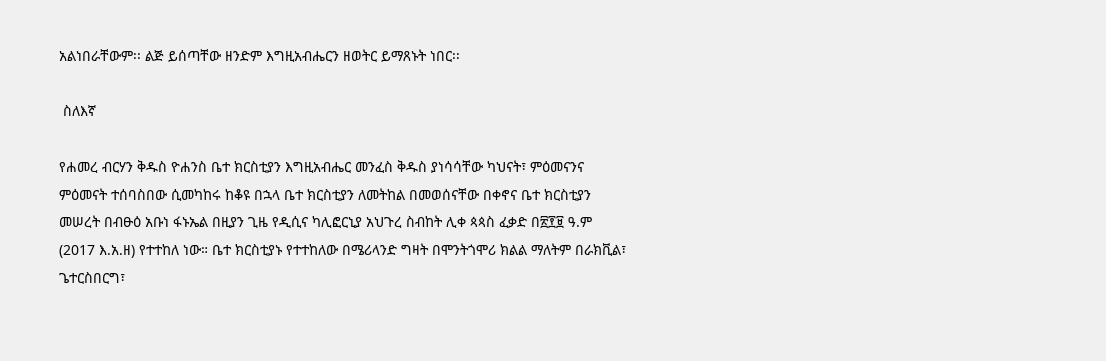አልነበራቸውም፡፡ ልጅ ይሰጣቸው ዘንድም እግዚአብሔርን ዘወትር ይማጸኑት ነበር፡፡

 ስለእኛ

የሐመረ ብርሃን ቅዱስ ዮሐንስ ቤተ ክርስቲያን እግዚአብሔር መንፈስ ቅዱስ ያነሳሳቸው ካህናት፣ ምዕመናንና ምዕመናት ተሰባስበው ሲመካከሩ ከቆዩ በኋላ ቤተ ክርስቲያን ለመትከል በመወሰናቸው በቀኖና ቤተ ክርስቲያን መሠረት በብፁዕ አቡነ ፋኑኤል በዚያን ጊዜ የዲሲና ካሊፎርኒያ አህጉረ ስብከት ሊቀ ጳጳስ ፈቃድ በ፳፻፱ ዓ.ም (2017 እ.አ.ዘ) የተተከለ ነው። ቤተ ክርስቲያኑ የተተከለው በሜሪላንድ ግዛት በሞንትጎሞሪ ክልል ማለትም በራክቪል፣ ጌተርስበርግ፣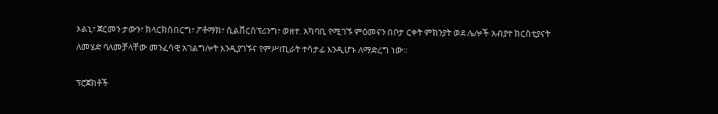ኦልኒ፣ ጀርመን ታውን፣ ክላርክስበርግ፣ ፖቶማክ፣ ሲልቨርስፕሪንግ፣ ወዘተ. አካባቢ የሚገኙ ምዕመናን በቦታ ርቀት ምክንያት ወደ ሌሎች አብያተ ክርስቲያናት ለመሄድ ባለመቻላቸው መንፈሳዊ አገልግሎት እንዲያገኙና የምሥጢራት ተሳታፊ እንዲሆኑ ለማድረግ ነው።

ፕሮጀክቶች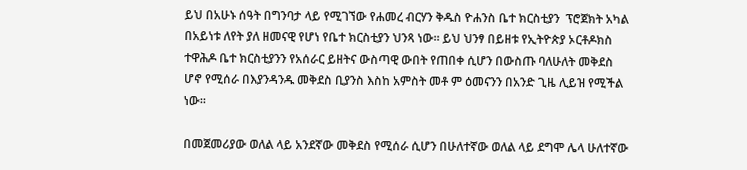ይህ በአሁኑ ሰዓት በግንባታ ላይ የሚገኘው የሐመረ ብርሃን ቅዱስ ዮሐንስ ቤተ ክርስቲያን  ፕሮጀክት አካል በአይነቱ ለየት ያለ ዘመናዊ የሆነ የቤተ ክርስቲያን ህንጻ ነው፡፡ ይህ ህንፃ በይዘቱ የኢትዮጵያ ኦርቶዶክስ ተዋሕዶ ቤተ ክርስቲያንን የአሰራር ይዘትና ውስጣዊ ውበት የጠበቀ ሲሆን በውስጡ ባለሁለት መቅደስ ሆኖ የሚሰራ በእያንዳንዱ መቅደስ ቢያንስ እስከ አምስት መቶ ም ዕመናንን በአንድ ጊዜ ሊይዝ የሚችል ነው፡፡

በመጀመሪያው ወለል ላይ አንደኛው መቅደስ የሚሰራ ሲሆን በሁለተኛው ወለል ላይ ደግሞ ሌላ ሁለተኛው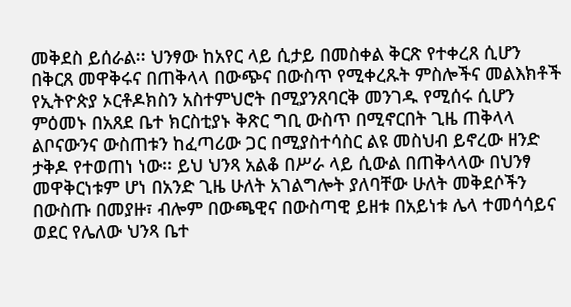መቅደስ ይሰራል፡፡ ህንፃው ከአየር ላይ ሲታይ በመስቀል ቅርጽ የተቀረጸ ሲሆን በቅርጸ መዋቅሩና በጠቅላላ በውጭና በውስጥ የሚቀረጹት ምስሎችና መልእክቶች የኢትዮጵያ ኦርቶዶክስን አስተምህሮት በሚያንጸባርቅ መንገዱ የሚሰሩ ሲሆን ምዕመኑ በአጸደ ቤተ ክርስቲያኑ ቅጽር ግቢ ውስጥ በሚኖርበት ጊዜ ጠቅላላ ልቦናውንና ውስጠቱን ከፈጣሪው ጋር በሚያስተሳስር ልዩ መስህብ ይኖረው ዘንድ ታቅዶ የተወጠነ ነው፡፡ ይህ ህንጻ አልቆ በሥራ ላይ ሲውል በጠቅላላው በህንፃ መዋቅርነቱም ሆነ በአንድ ጊዜ ሁለት አገልግሎት ያለባቸው ሁለት መቅደሶችን በውስጡ በመያዙ፣ ብሎም በውጫዊና በውስጣዊ ይዘቱ በአይነቱ ሌላ ተመሳሳይና ወደር የሌለው ህንጻ ቤተ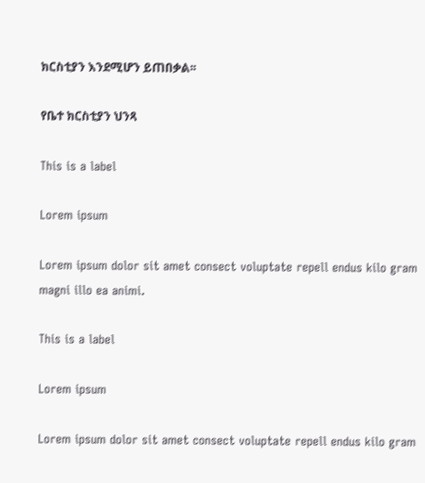ክርስቲያን እንደሚሆን ይጠበቃል፡፡

የቤተ ክርስቲያን ህንጻ

This is a label

Lorem ipsum

Lorem ipsum dolor sit amet consect voluptate repell endus kilo gram magni illo ea animi.

This is a label

Lorem ipsum

Lorem ipsum dolor sit amet consect voluptate repell endus kilo gram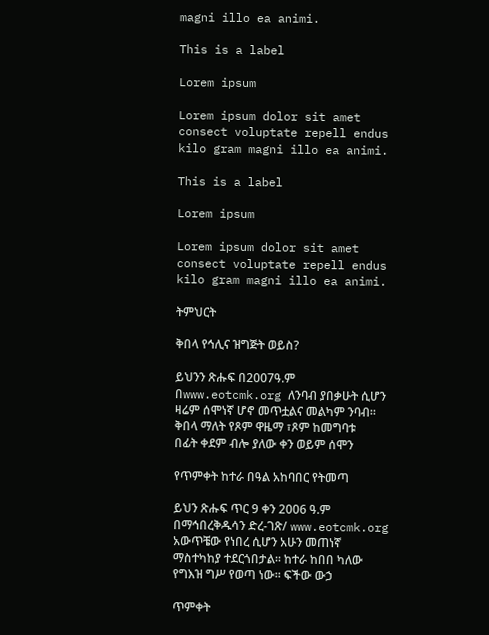magni illo ea animi.

This is a label

Lorem ipsum

Lorem ipsum dolor sit amet consect voluptate repell endus kilo gram magni illo ea animi.

This is a label

Lorem ipsum

Lorem ipsum dolor sit amet consect voluptate repell endus kilo gram magni illo ea animi.

ትምህርት

ቅበላ የኅሊና ዝግጅት ወይስ?

ይህንን ጽሑፍ በ2007ዓ.ም በwww.eotcmk.org ለንባብ ያበቃሁት ሲሆን ዛሬም ሰሞነኛ ሆኖ መጥቷልና መልካም ንባብ። ቅበላ ማለት የጾም ዋዜማ ፣ጾም ከመግባቱ በፊት ቀደም ብሎ ያለው ቀን ወይም ሰሞን

የጥምቀት ከተራ በዓል አከባበር የትመጣ

ይህን ጽሑፍ ጥር 9 ቀን 2006 ዓ.ም በማኅበረቅዱሳን ድረ-ገጽ/ www.eotcmk.org አውጥቼው የነበረ ሲሆን አሁን መጠነኛ ማስተካከያ ተደርጎበታል፡፡ ከተራ ከበበ ካለው የግእዝ ግሥ የወጣ ነው፡፡ ፍችው ውኃ

ጥምቀት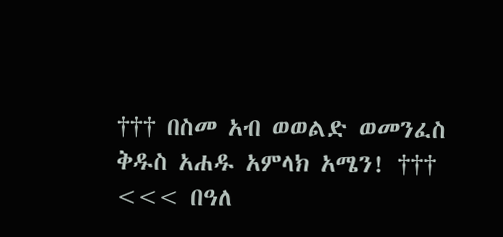††† በስመ አብ ወወልድ ወመንፈስ ቅዱስ አሐዱ አምላክ አሜን! ††† <<< በዓለ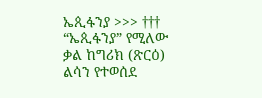ኤጲፋንያ >>> ††† “ኤጲፋንያ” የሚለው ቃል ከግሪክ (ጽርዕ) ልሳን የተወሰደ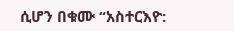ሲሆን በቁሙ “አስተርእዮ: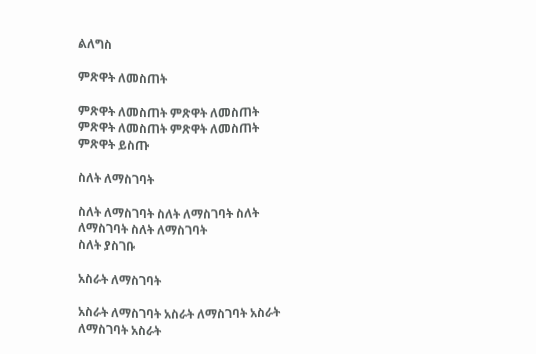ልለግስ

ምጽዋት ለመስጠት

ምጽዋት ለመስጠት ምጽዋት ለመስጠት ምጽዋት ለመስጠት ምጽዋት ለመስጠት
ምጽዋት ይስጡ

ስለት ለማስገባት

ስለት ለማስገባት ስለት ለማስገባት ስለት ለማስገባት ስለት ለማስገባት
ስለት ያስገቡ

አስራት ለማስገባት

አስራት ለማስገባት አስራት ለማስገባት አስራት ለማስገባት አስራት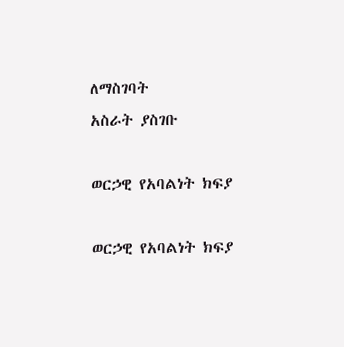ለማስገባት
አስራት ያስገቡ

ወርኃዊ የአባልነት ክፍያ

ወርኃዊ የአባልነት ክፍያ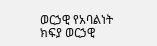ወርኃዊ የአባልነት ክፍያ ወርኃዊ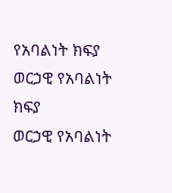የአባልነት ክፍያ ወርኃዊ የአባልነት ክፍያ
ወርኃዊ የአባልነት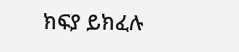ክፍያ ይክፈሉ